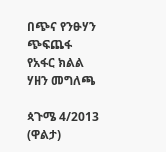በጭና የንፁሃን ጭፍጨፋ የአፋር ክልል ሃዘን መግለጫ

ጳጉሜ 4/2013 (ዋልታ)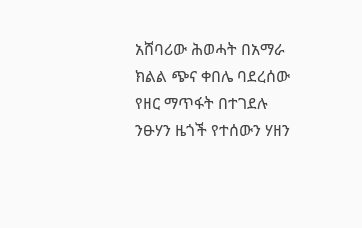አሸባሪው ሕወሓት በአማራ ክልል ጭና ቀበሌ ባደረሰው የዘር ማጥፋት በተገደሉ ንፁሃን ዜጎች የተሰውን ሃዘን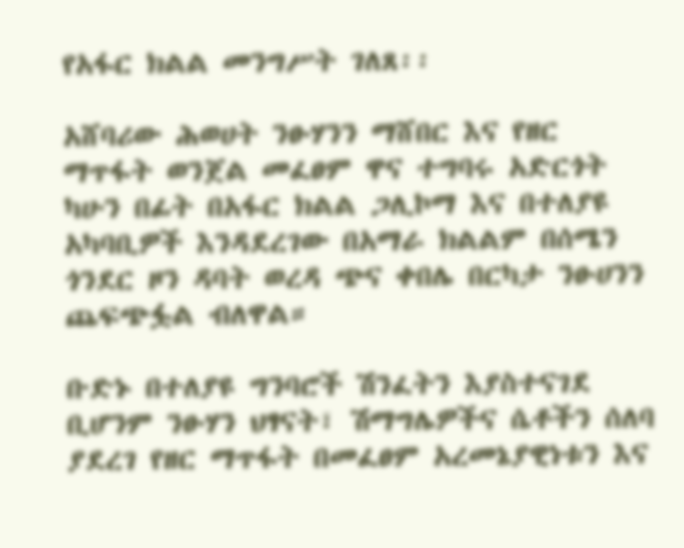የአፋር ክልል መንግሥት ገለጸ፡፡

አሸባሪው ሕወሀት ንፁሃንን ማሸበር እና የዘር ማጥፋት ወንጀል መፈፀም ዋና ተግባሩ አድርጎት ካሁን በፊት በአፋር ክልል ጋሊኮማ እና በተለያዩ አካባቢዎች እንዳደረገው በአማራ ክልልም በሰሜን ጎንደር ዞን ዳባት ወረዳ ጭና ቀበሌ በርካታ ንፁሀንን ጨፍጭፏል ብለዋል።

ቡድኑ በተለያዩ ግንባሮች ሽንፈትን እያስተናገደ ቢሆንም ንፁሃን ህፃናት፣ ሽማግሌዎችና ሴቶችን ሰለባ ያደረገ የዘር ማጥፋት በመፈፀም አረመኔያዊነቱን እና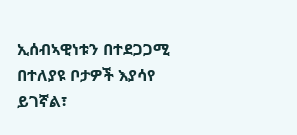ኢሰብኣዊነቱን በተደጋጋሚ በተለያዩ ቦታዎች እያሳየ ይገኛል፣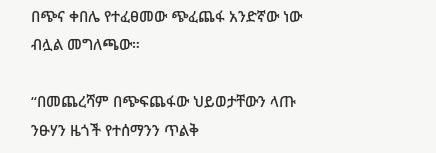በጭና ቀበሌ የተፈፀመው ጭፈጨፋ አንድኛው ነው ብሏል መግለጫው።

“በመጨረሻም በጭፍጨፋው ህይወታቸውን ላጡ ንፁሃን ዜጎች የተሰማንን ጥልቅ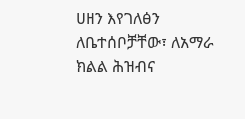ሀዘን እየገለፅን ለቤተሰቦቻቸው፣ ለአማራ ክልል ሕዝብና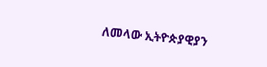ለመላው ኢትዮጵያዊያን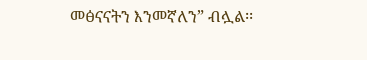መፅናናትን እንመኛለን” ብሏል፡፡